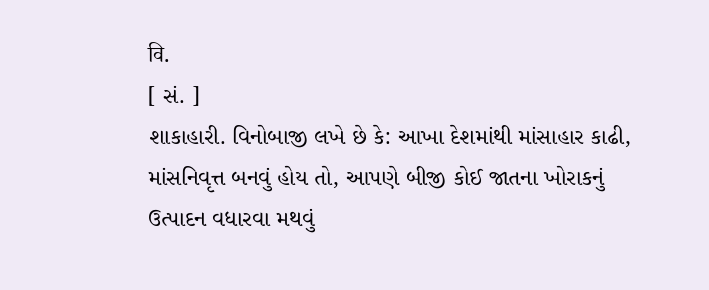वि.
[ સં. ]
શાકાહારી. વિનોબાજી લખે છે કે: આખા દેશમાંથી માંસાહાર કાઢી, માંસનિવૃત્ત બનવું હોય તો, આપણે બીજી કોઈ જાતના ખોરાકનું ઉત્પાદન વધારવા મથવું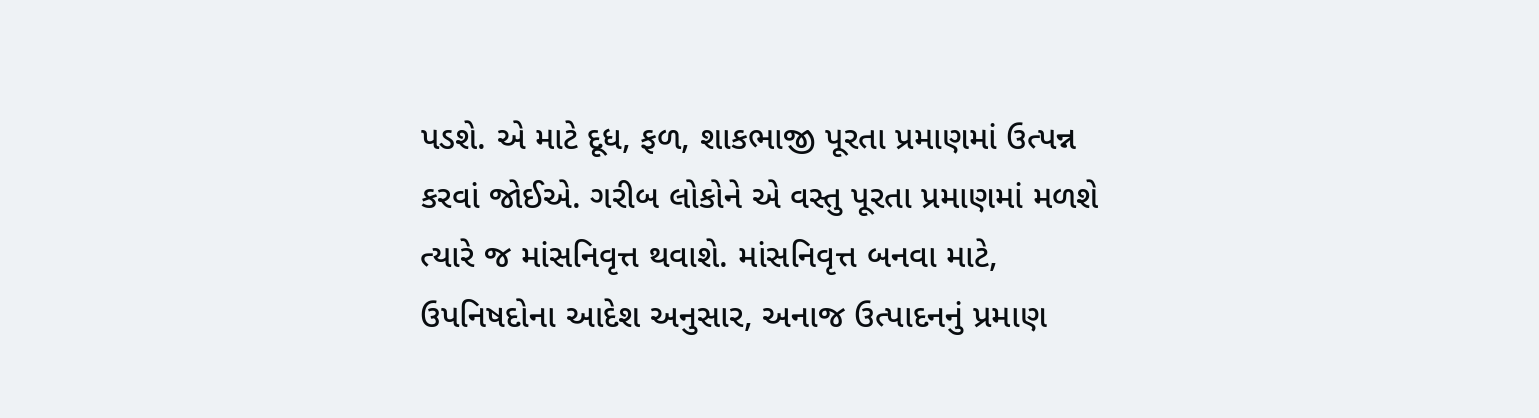પડશે. એ માટે દૂધ, ફળ, શાકભાજી પૂરતા પ્રમાણમાં ઉત્પન્ન કરવાં જોઈએ. ગરીબ લોકોને એ વસ્તુ પૂરતા પ્રમાણમાં મળશે ત્યારે જ માંસનિવૃત્ત થવાશે. માંસનિવૃત્ત બનવા માટે, ઉપનિષદોના આદેશ અનુસાર, અનાજ ઉત્પાદનનું પ્રમાણ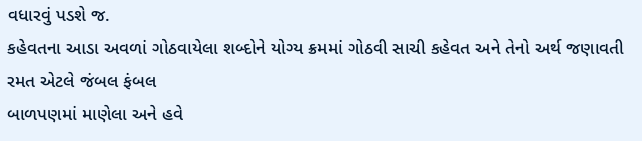વધારવું પડશે જ.
કહેવતના આડા અવળાં ગોઠવાયેલા શબ્દોને યોગ્ય ક્રમમાં ગોઠવી સાચી કહેવત અને તેનો અર્થ જણાવતી રમત એટલે જંબલ ફંબલ
બાળપણમાં માણેલા અને હવે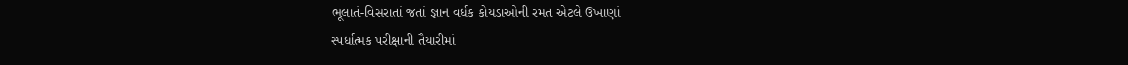ભૂલાતં-વિસરાતાં જતાં જ્ઞાન વર્ધક કોયડાઓની રમત એટલે ઉખાણાં
સ્પર્ધાત્મક પરીક્ષાની તૈયારીમાં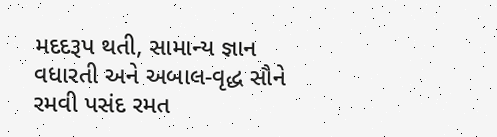મદદરૂપ થતી, સામાન્ય જ્ઞાન વધારતી અને અબાલ-વૃદ્ધ સૌને રમવી પસંદ રમત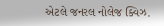એટલે જનરલ નોલેજ ક્વિઝ.